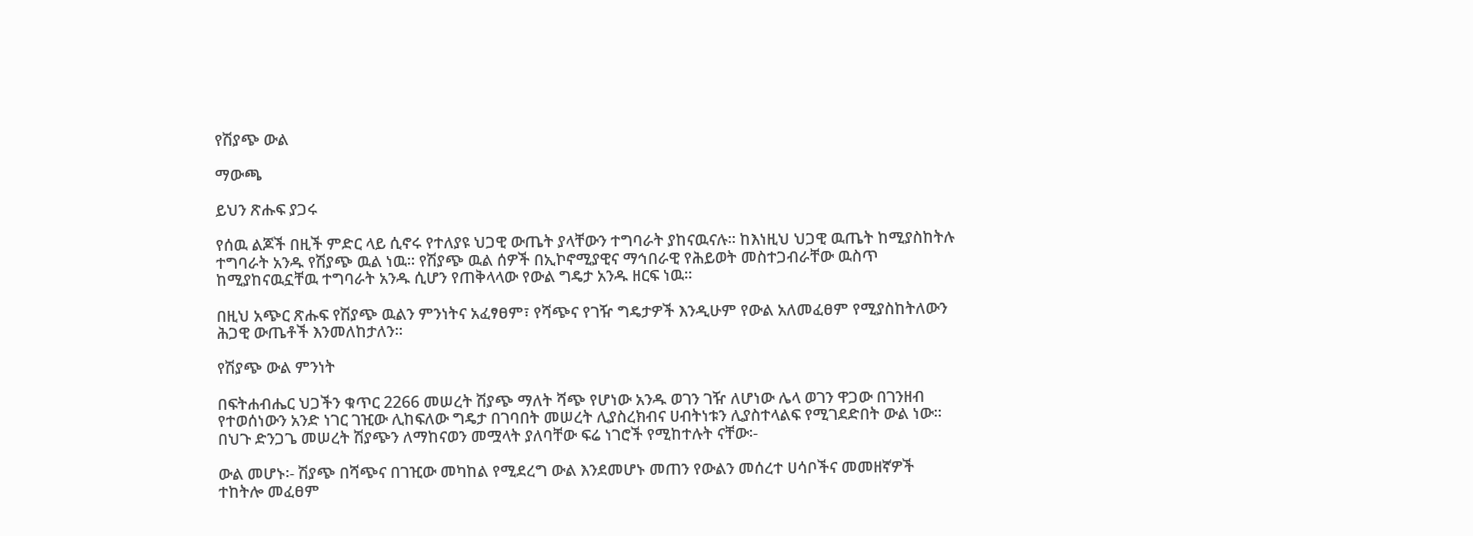የሽያጭ ውል

ማውጫ

ይህን ጽሑፍ ያጋሩ

የሰዉ ልጆች በዚች ምድር ላይ ሲኖሩ የተለያዩ ህጋዊ ውጤት ያላቸውን ተግባራት ያከናዉናሉ፡፡ ከእነዚህ ህጋዊ ዉጤት ከሚያስከትሉ ተግባራት አንዱ የሽያጭ ዉል ነዉ፡፡ የሽያጭ ዉል ሰዎች በኢኮኖሚያዊና ማኅበራዊ የሕይወት መስተጋብራቸው ዉስጥ ከሚያከናዉኗቸዉ ተግባራት አንዱ ሲሆን የጠቅላላው የውል ግዴታ አንዱ ዘርፍ ነዉ፡፡

በዚህ አጭር ጽሑፍ የሽያጭ ዉልን ምንነትና አፈፃፀም፣ የሻጭና የገዥ ግዴታዎች እንዲሁም የውል አለመፈፀም የሚያስከትለውን ሕጋዊ ውጤቶች እንመለከታለን፡፡

የሽያጭ ውል ምንነት

በፍትሐብሔር ህጋችን ቁጥር 2266 መሠረት ሽያጭ ማለት ሻጭ የሆነው አንዱ ወገን ገዥ ለሆነው ሌላ ወገን ዋጋው በገንዘብ የተወሰነውን አንድ ነገር ገዢው ሊከፍለው ግዴታ በገባበት መሠረት ሊያስረክብና ሀብትነቱን ሊያስተላልፍ የሚገደድበት ውል ነው፡፡ በህጉ ድንጋጌ መሠረት ሽያጭን ለማከናወን መሟላት ያለባቸው ፍሬ ነገሮች የሚከተሉት ናቸው፡-

ውል መሆኑ፡- ሽያጭ በሻጭና በገዢው መካከል የሚደረግ ውል እንደመሆኑ መጠን የውልን መሰረተ ሀሳቦችና መመዘኛዎች ተከትሎ መፈፀም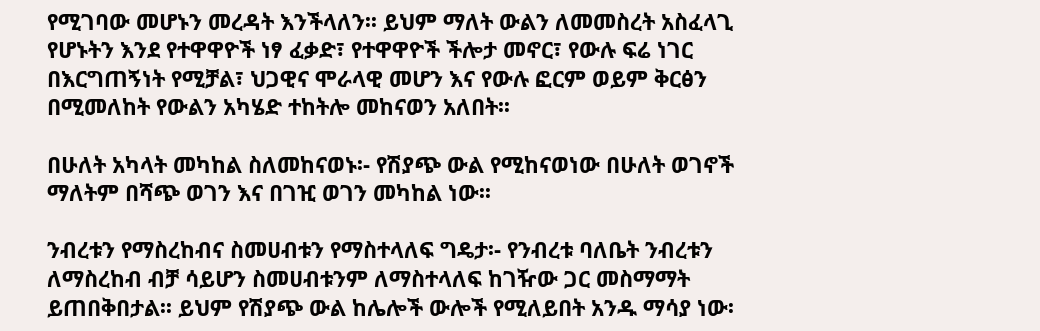የሚገባው መሆኑን መረዳት እንችላለን፡፡ ይህም ማለት ውልን ለመመስረት አስፈላጊ የሆኑትን እንደ የተዋዋዮች ነፃ ፈቃድ፣ የተዋዋዮች ችሎታ መኖር፣ የውሉ ፍሬ ነገር በእርግጠኝነት የሚቻል፣ ህጋዊና ሞራላዊ መሆን እና የውሉ ፎርም ወይም ቅርፅን በሚመለከት የውልን አካሄድ ተከትሎ መከናወን አለበት፡፡

በሁለት አካላት መካከል ስለመከናወኑ፡- የሽያጭ ውል የሚከናወነው በሁለት ወገኖች ማለትም በሻጭ ወገን እና በገዢ ወገን መካከል ነው፡፡

ንብረቱን የማስረከብና ስመሀብቱን የማስተላለፍ ግዴታ፡- የንብረቱ ባለቤት ንብረቱን ለማስረከብ ብቻ ሳይሆን ስመሀብቱንም ለማስተላለፍ ከገዥው ጋር መስማማት ይጠበቅበታል፡፡ ይህም የሽያጭ ውል ከሌሎች ውሎች የሚለይበት አንዱ ማሳያ ነው፡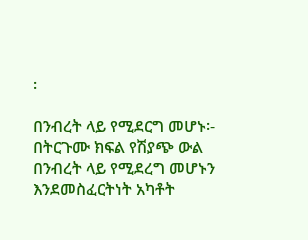፡

በንብረት ላይ የሚደርግ መሆኑ፡- በትርጉሙ ክፍል የሽያጭ ውል በንብረት ላይ የሚደረግ መሆኑን እንደመስፈርትነት አካቶት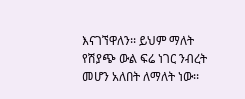እናገኘዋለን፡፡ ይህም ማለት የሽያጭ ውል ፍሬ ነገር ንብረት መሆን አለበት ለማለት ነው፡፡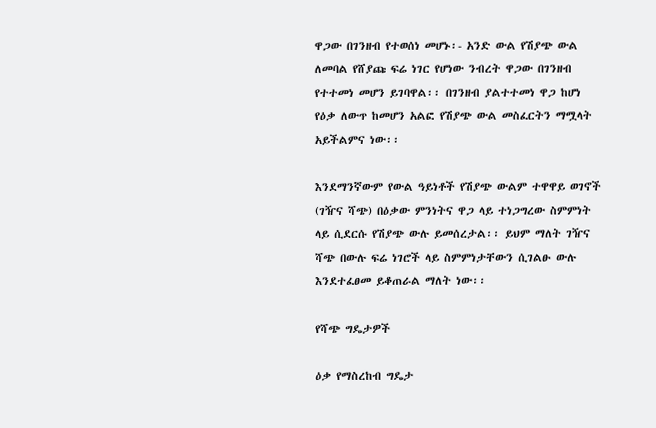ዋጋው በገንዘብ የተወሰነ መሆኑ፡- አንድ ውል የሽያጭ ውል ለመባል የሸያጩ ፍሬ ነገር የሆነው ንብረት ዋጋው በገንዘብ የተተመነ መሆን ይገባዋል፡፡ በገንዘብ ያልተተመነ ዋጋ ከሆነ የዕቃ ለውጥ ከመሆን አልፎ የሽያጭ ውል መስፈርትን ማሟላት አይችልምና ነው፡፡

እንደማንኛውም የውል ዓይነቶች የሽያጭ ውልም ተዋዋይ ወገኖች (ገዥና ሻጭ) በዕቃው ምንነትና ዋጋ ላይ ተነጋግረው ስምምነት ላይ ሲደርሱ የሽያጭ ውሉ ይመሰረታል፡፡ ይህም ማለት ገዥና ሻጭ በውሉ ፍሬ ነገሮች ላይ ስምምነታቸውን ሲገልፁ ውሉ እንደተፈፀመ ይቆጠራል ማለት ነው፡፡

የሻጭ ግዴታዎች

ዕቃ የማስረከብ ግዴታ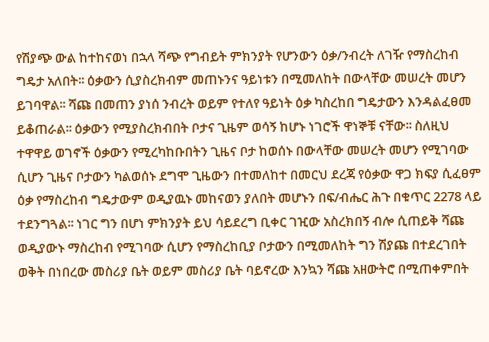የሽያጭ ውል ከተከናወነ በኋላ ሻጭ የግብይት ምክንያት የሆንውን ዕቃ/ንብረት ለገዥ የማስረከብ ግዴታ አለበት፡፡ ዕቃውን ሲያስረክብም መጠኑንና ዓይነቱን በሚመለከት በውላቸው መሠረት መሆን ይገባዋል፡፡ ሻጩ በመጠን ያነሰ ንብረት ወይም የተለየ ዓይነት ዕቃ ካስረከበ ግዴታውን እንዳልፈፀመ ይቆጠራል፡፡ ዕቃውን የሚያስረክብበት ቦታና ጊዜም ወሳኝ ከሆኑ ነገሮች ዋነኞቹ ናቸው፡፡ ስለዚህ ተዋዋይ ወገኖች ዕቃውን የሚረካከቡበትን ጊዜና ቦታ ከወሰኑ በውላቸው መሠረት መሆን የሚገባው ሲሆን ጊዜና ቦታውን ካልወሰኑ ደግሞ ጊዜውን በተመለከተ በመርህ ደረጃ የዕቃው ዋጋ ክፍያ ሲፈፀም ዕቃ የማስረከብ ግዴታውም ወዲያዉኑ መከናወን ያለበት መሆኑን በፍ/ብሔር ሕጉ በቁጥር 2278 ላይ ተደንግጓል፡፡ ነገር ግን በሆነ ምክንያት ይህ ሳይደረግ ቢቀር ገዢው አስረክበኝ ብሎ ሲጠይቅ ሻጩ ወዲያውኑ ማስረከብ የሚገባው ሲሆን የማስረከቢያ ቦታውን በሚመለከት ግን ሽያጩ በተደረገበት ወቅት በነበረው መስሪያ ቤት ወይም መስሪያ ቤት ባይኖረው እንኳን ሻጩ አዘውትሮ በሚጠቀምበት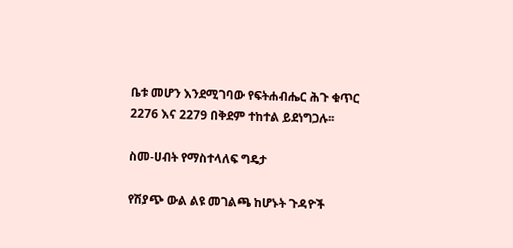ቤቱ መሆን እንደሚገባው የፍትሐብሔር ሕጉ ቁጥር 2276 እና 2279 በቅደም ተከተል ይደነግጋሉ፡፡

ስመ-ሀብት የማስተላለፍ ግዴታ

የሽያጭ ውል ልዩ መገልጫ ከሆኑት ጉዳዮች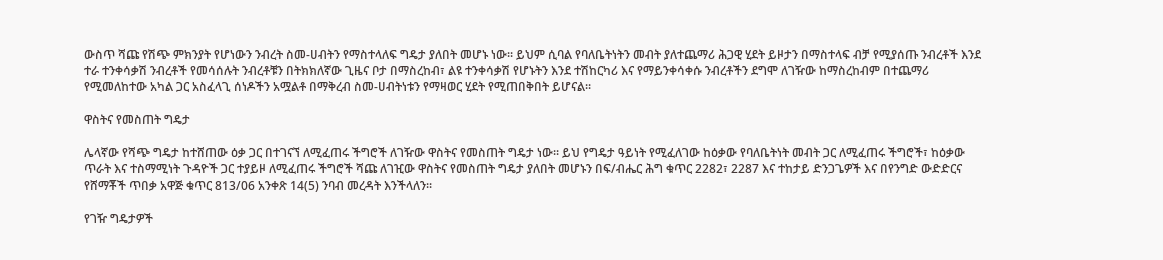ውስጥ ሻጩ የሽጭ ምክንያት የሆነውን ንብረት ስመ-ሀብትን የማስተላለፍ ግዴታ ያለበት መሆኑ ነው፡፡ ይህም ሲባል የባለቤትነትን መብት ያለተጨማሪ ሕጋዊ ሂደት ይዞታን በማስተላፍ ብቻ የሚያሰጡ ንብረቶች እንደ ተራ ተንቀሳቃሽ ንብረቶች የመሳሰሉት ንብረቶቹን በትክክለኛው ጊዜና ቦታ በማስረከብ፣ ልዩ ተንቀሳቃሽ የሆኑትን እንደ ተሽከርካሪ እና የማይንቀሳቀሱ ንብረቶችን ደግሞ ለገዥው ከማስረከብም በተጨማሪ የሚመለከተው አካል ጋር አስፈላጊ ሰነዶችን አሟልቶ በማቅረብ ስመ-ሀብትነቱን የማዛወር ሂደት የሚጠበቅበት ይሆናል፡፡

ዋስትና የመስጠት ግዴታ

ሌላኛው የሻጭ ግዴታ ከተሸጠው ዕቃ ጋር በተገናኘ ለሚፈጠሩ ችግሮች ለገዥው ዋስትና የመስጠት ግዴታ ነው፡፡ ይህ የግዴታ ዓይነት የሚፈለገው ከዕቃው የባለቤትነት መብት ጋር ለሚፈጠሩ ችግሮች፣ ከዕቃው ጥራት እና ተስማሚነት ጉዳዮች ጋር ተያይዞ ለሚፈጠሩ ችግሮች ሻጩ ለገዢው ዋስትና የመስጠት ግዴታ ያለበት መሆኑን በፍ/ብሔር ሕግ ቁጥር 2282፣ 2287 እና ተከታይ ድንጋጌዎች እና በየንግድ ውድድርና የሸማቾች ጥበቃ አዋጅ ቁጥር 813/06 አንቀጽ 14(5) ንባብ መረዳት እንችላለን፡፡

የገዥ ግዴታዎች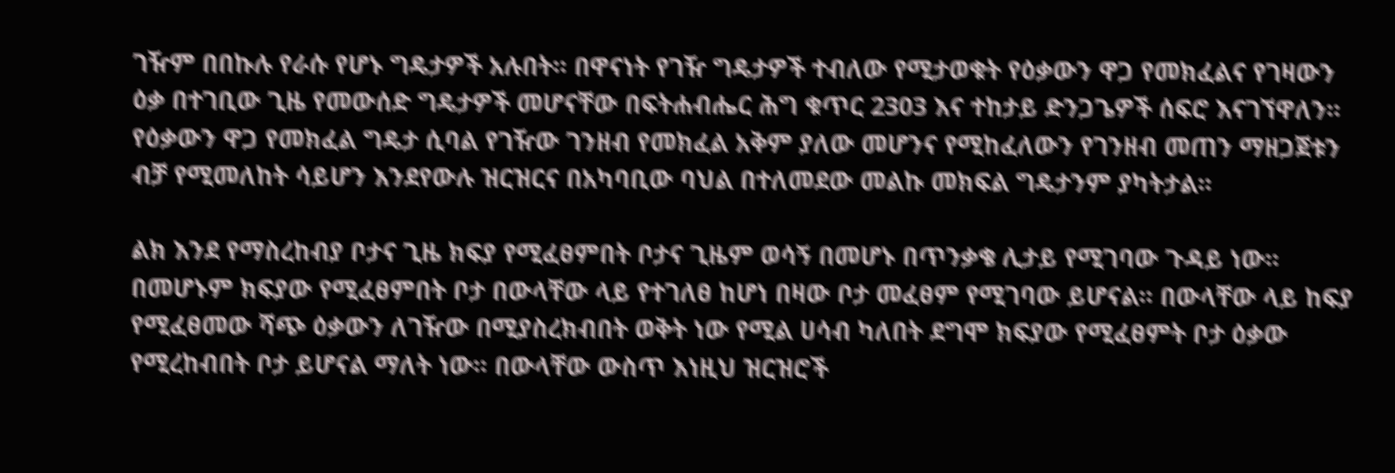ገዥም በበኩሉ የራሱ የሆኑ ግዴታዎች አሉበት፡፡ በዋናነት የገዥ ግዴታዎች ተብለው የሚታወቁት የዕቃውን ዋጋ የመክፈልና የገዛውን ዕቃ በተገቢው ጊዜ የመውሰድ ግዴታዎች መሆናቸው በፍትሐብሔር ሕግ ቁጥር 2303 እና ተከታይ ድንጋጌዎች ሰፍሮ እናገኘዋለን፡፡ የዕቃውን ዋጋ የመክፈል ግዴታ ሲባል የገዥው ገንዘብ የመክፈል አቅም ያለው መሆንና የሚከፈለውን የገንዘብ መጠን ማዘጋጀቱን ብቻ የሚመለከት ሳይሆን እንደየውሉ ዝርዝርና በአካባቢው ባህል በተለመደው መልኩ መክፍል ግዴታንም ያካትታል፡፡

ልክ እንደ የማስረከብያ ቦታና ጊዜ ክፍያ የሚፈፀምበት ቦታና ጊዜም ወሳኝ በመሆኑ በጥንቃቄ ሊታይ የሚገባው ጉዳይ ነው፡፡ በመሆኑም ክፍያው የሚፈፀምበት ቦታ በውላቸው ላይ የተገለፀ ከሆነ በዛው ቦታ መፈፀም የሚገባው ይሆናል፡፡ በውላቸው ላይ ከፍያ የሚፈፀመው ሻጭ ዕቃውን ለገዥው በሚያስረክብበት ወቅት ነው የሚል ሀሳብ ካለበት ደግሞ ክፍያው የሚፈፀምት ቦታ ዕቃው የሚረከብበት ቦታ ይሆናል ማለት ነው፡፡ በውላቸው ውስጥ እነዚህ ዝርዝሮች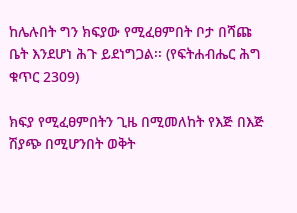ከሌሉበት ግን ክፍያው የሚፈፀምበት ቦታ በሻጩ ቤት እንደሆነ ሕጉ ይደነግጋል፡፡ (የፍትሐብሔር ሕግ ቁጥር 2309)

ክፍያ የሚፈፀምበትን ጊዜ በሚመለከት የእጅ በእጅ ሽያጭ በሚሆንበት ወቅት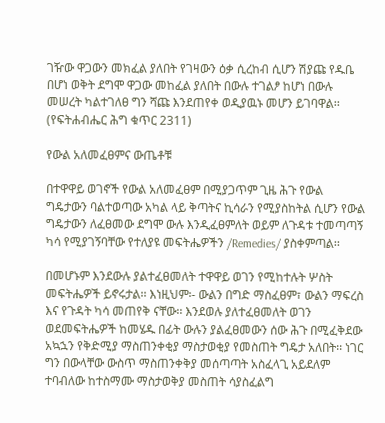ገዥው ዋጋውን መክፈል ያለበት የገዛውን ዕቃ ሲረከብ ሲሆን ሽያጩ የዱቤ በሆነ ወቅት ደግሞ ዋጋው መከፈል ያለበት በውሉ ተገልፆ ከሆነ በውሉ መሠረት ካልተገለፀ ግን ሻጩ እንደጠየቀ ወዲያዉኑ መሆን ይገባዋል፡፡ (የፍትሐብሔር ሕግ ቁጥር 2311)

የውል አለመፈፀምና ውጤቶቹ

በተዋዋይ ወገኖች የውል አለመፈፀም በሚያጋጥም ጊዜ ሕጉ የውል ግዴታውን ባልተወጣው አካል ላይ ቅጣትና ኪሳራን የሚያስከትል ሲሆን የውል ግዴታውን ለፈፀመው ደግሞ ውሉ እንዲፈፀምለት ወይም ለጉዳቱ ተመጣጣኝ ካሳ የሚያገኝባቸው የተለያዩ መፍትሔዎችን /Remedies/ ያስቀምጣል፡፡

በመሆኑም እንደውሉ ያልተፈፀመለት ተዋዋይ ወገን የሚከተሉት ሦስት መፍትሔዎች ይኖሩታል፡፡ እነዚህም፡- ውልን በግድ ማስፈፀም፣ ውልን ማፍረስ እና የጉዳት ካሳ መጠየቅ ናቸው፡፡ እንደወሉ ያለተፈፀመለት ወገን ወደመፍትሔዎች ከመሄዱ በፊት ውሉን ያልፈፀመውን ሰው ሕጉ በሚፈቅደው አኳኋን የቅድሚያ ማስጠንቀቂያ ማስታወቂያ የመስጠት ግዴታ አለበት፡፡ ነገር ግን በውላቸው ውስጥ ማስጠንቀቅያ መሰጣጣት አስፈላጊ አይደለም ተባብለው ከተስማሙ ማስታወቅያ መስጠት ሳያስፈልግ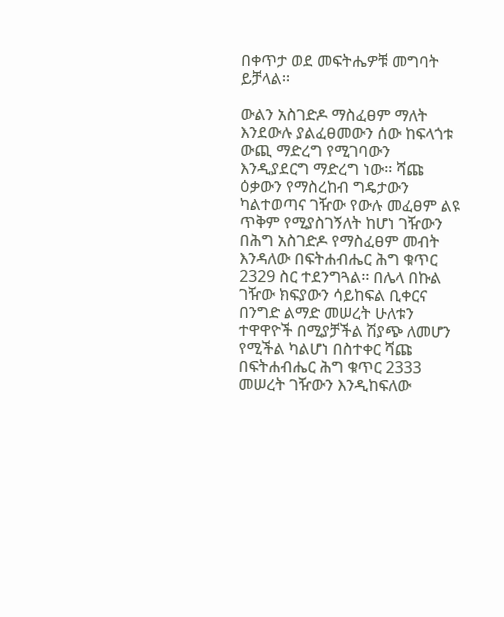በቀጥታ ወደ መፍትሔዎቹ መግባት ይቻላል፡፡

ውልን አስገድዶ ማስፈፀም ማለት እንደውሉ ያልፈፀመውን ሰው ከፍላጎቱ ውጪ ማድረግ የሚገባውን እንዲያደርግ ማድረግ ነው፡፡ ሻጩ ዕቃውን የማስረከብ ግዴታውን ካልተወጣና ገዥው የውሉ መፈፀም ልዩ ጥቅም የሚያስገኝለት ከሆነ ገዥውን በሕግ አስገድዶ የማስፈፀም መብት እንዳለው በፍትሐብሔር ሕግ ቁጥር 2329 ስር ተደንግጓል፡፡ በሌላ በኩል ገዥው ክፍያውን ሳይከፍል ቢቀርና በንግድ ልማድ መሠረት ሁለቱን ተዋዋዮች በሚያቻችል ሽያጭ ለመሆን የሚችል ካልሆነ በስተቀር ሻጩ በፍትሐብሔር ሕግ ቁጥር 2333 መሠረት ገዥውን እንዲከፍለው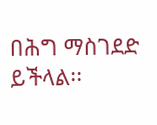በሕግ ማስገደድ ይችላል፡፡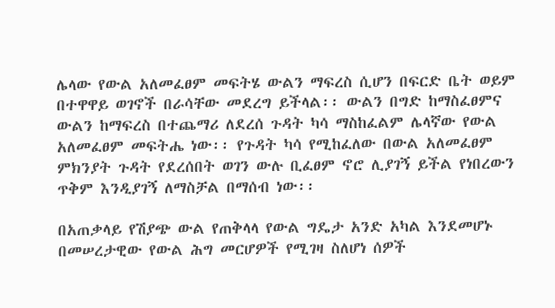ሌላው የውል አለመፈፀም መፍትሄ ውልን ማፍረስ ሲሆን በፍርድ ቤት ወይም በተዋዋይ ወገኖች በራሳቸው መደረግ ይችላል፡፡ ውልን በግድ ከማስፈፀምና ውልን ከማፍረስ በተጨማሪ ለደረሰ ጉዳት ካሳ ማስከፈልም ሌላኛው የውል አለመፈፀም መፍትሔ ነው፡፡ የጉዳት ካሳ የሚከፈለው በውል አለመፈፀም ምክንያት ጉዳት የደረሰበት ወገን ውሉ ቢፈፀም ኖሮ ሊያገኝ ይችል የነበረውን ጥቅም እንዲያገኝ ለማስቻል በማሰብ ነው፡፡

በአጠቃላይ የሽያጭ ውል የጠቅላላ የውል ግዴታ አንድ አካል እንደመሆኑ በመሠረታዊው የውል ሕግ መርሆዎች የሚገዛ ስለሆነ ሰዎች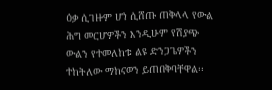ዕቃ ሲገዙም ሆነ ሲሸጡ ጠቅላላ የውል ሕግ መርሆዎችን እንዲሁም የሽያጭ ውልን የተመለከቱ ልዩ ድንጋጌዎችን ተከትለው ማከናወን ይጠበቅባቸዋል፡፡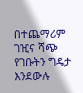በተጨማሪም ገዢና ሻጭ የገቡትን ግዴታ እንደውሉ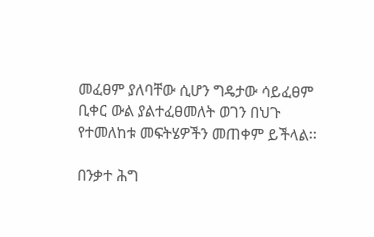መፈፀም ያለባቸው ሲሆን ግዴታው ሳይፈፀም ቢቀር ውል ያልተፈፀመለት ወገን በህጉ የተመለከቱ መፍትሄዎችን መጠቀም ይችላል፡፡

በንቃተ ሕግ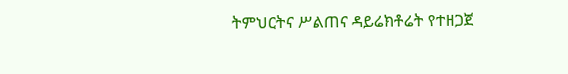ትምህርትና ሥልጠና ዳይሬክቶሬት የተዘጋጀ